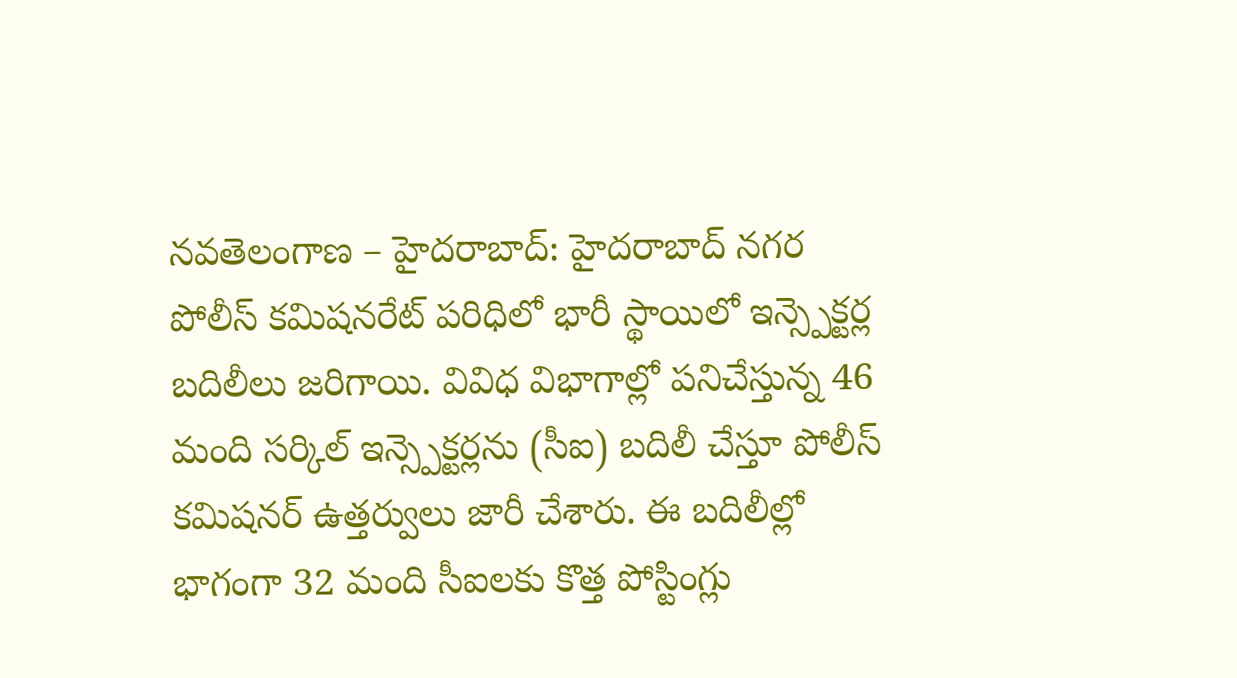నవతెలంగాణ – హైదరాబాద్: హైదరాబాద్ నగర పోలీస్ కమిషనరేట్ పరిధిలో భారీ స్థాయిలో ఇన్స్పెక్టర్ల బదిలీలు జరిగాయి. వివిధ విభాగాల్లో పనిచేస్తున్న 46 మంది సర్కిల్ ఇన్స్పెక్టర్లను (సీఐ) బదిలీ చేస్తూ పోలీస్ కమిషనర్ ఉత్తర్వులు జారీ చేశారు. ఈ బదిలీల్లో భాగంగా 32 మంది సీఐలకు కొత్త పోస్టింగ్లు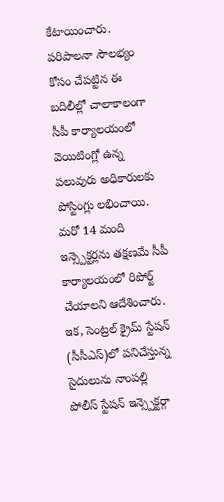కేటాయించారు. పరిపాలనా సౌలభ్యం కోసం చేపట్టిన ఈ బదిలీల్లో చాలాకాలంగా సీపీ కార్యాలయంలో వెయిటింగ్లో ఉన్న పలువురు అధికారులకు పోస్టింగ్లు లభించాయి. మరో 14 మంది ఇన్స్పెక్టర్లను తక్షణమే సీపీ కార్యాలయంలో రిపోర్ట్ చేయాలని ఆదేశించారు.
ఇక, సెంట్రల్ క్రైమ్ స్టేషన్ (సీసీఎస్)లో పనిచేస్తున్న సైదులును నాంపల్లి పోలీస్ స్టేషన్ ఇన్స్పెక్టర్గా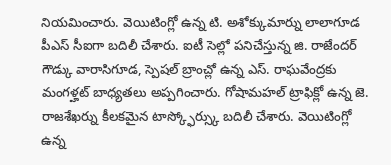నియమించారు. వెయిటింగ్లో ఉన్న టి. అశోక్కుమార్ను లాలాగూడ పీఎస్ సీఐగా బదిలీ చేశారు. ఐటీ సెల్లో పనిచేస్తున్న జి. రాజేందర్ గౌడ్కు వారాసిగూడ, స్పెషల్ బ్రాంచ్లో ఉన్న ఎస్. రాఘవేంద్రకు మంగళ్హట్ బాధ్యతలు అప్పగించారు. గోషామహల్ ట్రాఫిక్లో ఉన్న జె. రాజశేఖర్ను కీలకమైన టాస్క్ఫోర్స్కు బదిలీ చేశారు. వెయిటింగ్లో ఉన్న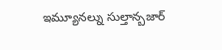ఇమ్యూనల్ను సుల్తాన్బజార్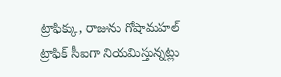ట్రాఫిక్కు, రాజును గోషామహల్ ట్రాఫిక్ సీఐగా నియమిస్తున్నట్లు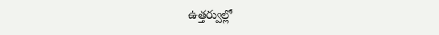ఉత్తర్వుల్లో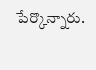పేర్కొన్నారు.